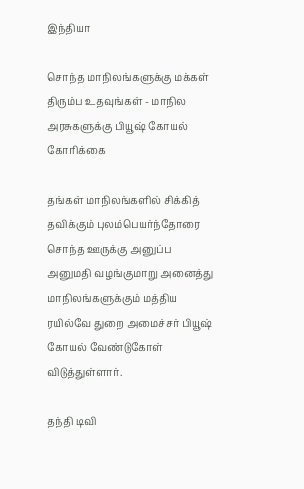இந்தியா

சொந்த மாநிலங்களுக்கு மக்கள் திரும்ப உதவுங்கள் - மாநில அரசுகளுக்கு பியூஷ் கோயல் கோரிக்கை

தங்கள் மாநிலங்களில் சிக்கித் தவிக்கும் புலம்பெயர்ந்தோரை சொந்த ஊருக்கு அனுப்ப அனுமதி வழங்குமாறு அனைத்து மாநிலங்களுக்கும் மத்திய ரயில்வே துறை அமைச்சர் பியூஷ் கோயல் வேண்டுகோள் விடுத்துள்ளார்.

தந்தி டிவி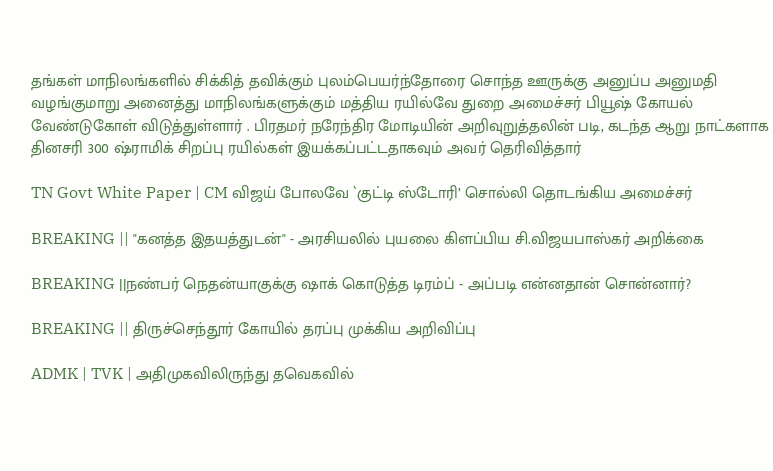தங்கள் மாநிலங்களில் சிக்கித் தவிக்கும் புலம்பெயர்ந்தோரை சொந்த ஊருக்கு அனுப்ப அனுமதி வழங்குமாறு அனைத்து மாநிலங்களுக்கும் மத்திய ரயில்வே துறை அமைச்சர் பியூஷ் கோயல் வேண்டுகோள் விடுத்துள்ளார் . பிரதமர் நரேந்திர மோடியின் அறிவுறுத்தலின் படி, கடந்த ஆறு நாட்களாக தினசரி 300 ஷ்ராமிக் சிறப்பு ரயில்கள் இயக்கப்பட்டதாகவும் அவர் தெரிவித்தார்

TN Govt White Paper | CM விஜய் போலவே `குட்டி ஸ்டோரி’ சொல்லி தொடங்கிய அமைச்சர்

BREAKING || "கனத்த இதயத்துடன்" - அரசியலில் புயலை கிளப்பிய சி.விஜயபாஸ்கர் அறிக்கை

BREAKING ||நண்பர் நெதன்யாகுக்கு ஷாக் கொடுத்த டிரம்ப் - அப்படி என்னதான் சொன்னார்?

BREAKING || திருச்செந்தூர் கோயில் தரப்பு முக்கிய அறிவிப்பு

ADMK | TVK | அதிமுகவிலிருந்து தவெகவில்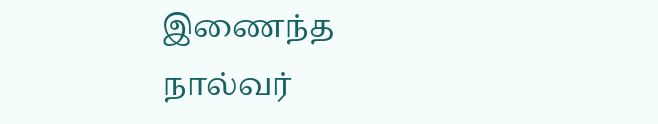இணைந்த நால்வர்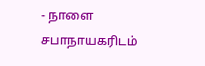- நாளை சபாநாயகரிடம்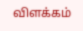விளக்கம்